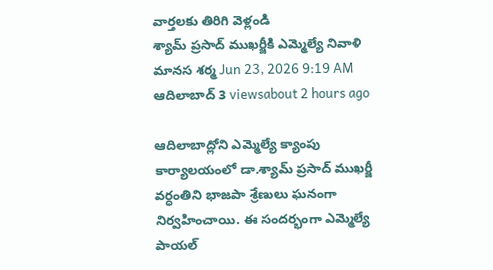వార్తలకు తిరిగి వెళ్లండి
శ్యామ్ ప్రసాద్ ముఖర్జీకి ఎమ్మెల్యే నివాళి
మానస శర్మ Jun 23, 2026 9:19 AM ఆదిలాబాద్ 3 viewsabout 2 hours ago

ఆదిలాబాద్లోని ఎమ్మెల్యే క్యాంపు కార్యాలయంలో డా.శ్యామ్ ప్రసాద్ ముఖర్జీ వర్ధంతిని భాజపా శ్రేణులు ఘనంగా నిర్వహించాయి. ఈ సందర్భంగా ఎమ్మెల్యే పాయల్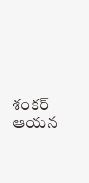శంకర్ ఆయన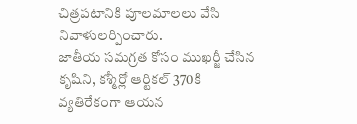చిత్రపటానికి పూలమాలలు వేసి నివాళులర్పించారు.
జాతీయ సమగ్రత కోసం ముఖర్జీ చేసిన కృషిని, కశ్మీర్లో ఆర్టికల్ 370కి వ్యతిరేకంగా ఆయన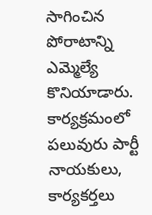సాగించిన పోరాటాన్ని ఎమ్మెల్యే కొనియాడారు. కార్యక్రమంలో పలువురు పార్టీ నాయకులు, కార్యకర్తలు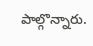పాల్గొన్నారు.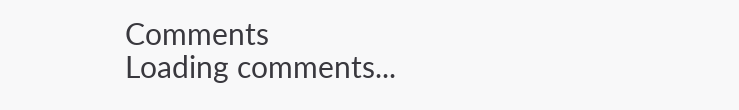Comments
Loading comments...